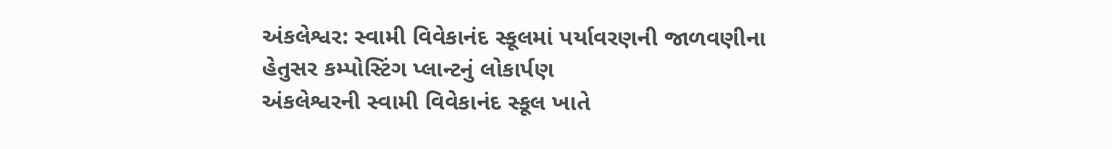અંકલેશ્વર: સ્વામી વિવેકાનંદ સ્કૂલમાં પર્યાવરણની જાળવણીના હેતુસર કમ્પોસ્ટિંગ પ્લાન્ટનું લોકાર્પણ
અંકલેશ્વરની સ્વામી વિવેકાનંદ સ્કૂલ ખાતે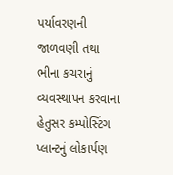પર્યાવરણની જાળવણી તથા ભીના કચરાનું વ્યવસ્થાપન કરવાના હેતુસર કમ્પોસ્ટિંગ પ્લાન્ટનું લોકાર્પણ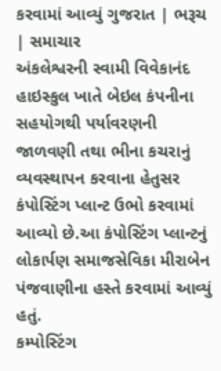કરવામાં આવ્યું ગુજરાત | ભરૂચ | સમાચાર
અંકલેશ્વરની સ્વામી વિવેકાનંદ હાઇસ્કુલ ખાતે બેઇલ કંપનીના સહયોગથી પર્યાવરણની જાળવણી તથા ભીના કચરાનું વ્યવસ્થાપન કરવાના હેતુસર કંપોસ્ટિંગ પ્લાન્ટ ઉભો કરવામાં આવ્યો છે.આ કંપોસ્ટિંગ પ્લાન્ટનું લોકાર્પણ સમાજસેવિકા મીરાબેન પંજવાણીના હસ્તે કરવામાં આવ્યું હતું.
કમ્પોસ્ટિંગ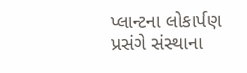પ્લાન્ટના લોકાર્પણ પ્રસંગે સંસ્થાના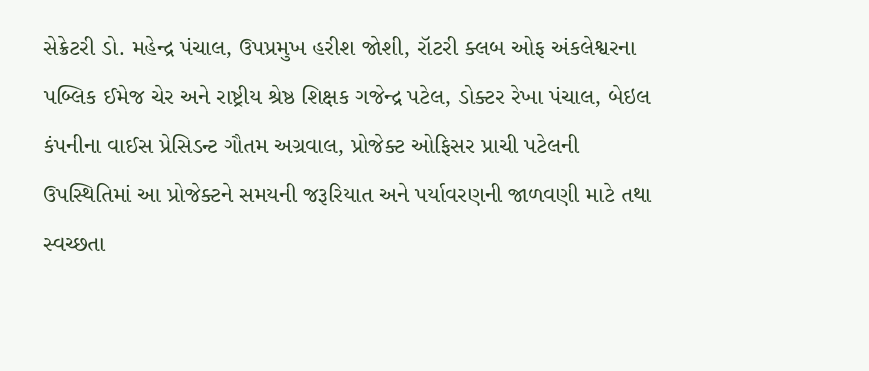સેક્રેટરી ડો. મહેન્દ્ર પંચાલ, ઉપપ્રમુખ હરીશ જોશી, રૉટરી ક્લબ ઓફ અંકલેશ્વરના પબ્લિક ઈમેજ ચેર અને રાષ્ટ્રીય શ્રેષ્ઠ શિક્ષક ગજેન્દ્ર પટેલ, ડોક્ટર રેખા પંચાલ, બેઇલ કંપનીના વાઈસ પ્રેસિડન્ટ ગૌતમ અગ્રવાલ, પ્રોજેક્ટ ઓફિસર પ્રાચી પટેલની ઉપસ્થિતિમાં આ પ્રોજેક્ટને સમયની જરૂરિયાત અને પર્યાવરણની જાળવણી માટે તથા સ્વચ્છતા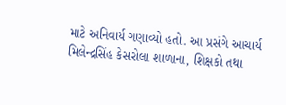માટે અનિવાર્ય ગણાવ્યો હતો. આ પ્રસંગે આચાર્ય મિલેન્દ્રસિંહ કેસરોલા શાળાના, શિક્ષકો તથા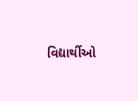વિદ્યાર્થીઓ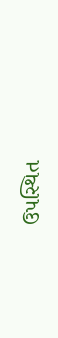ઉપસ્થિત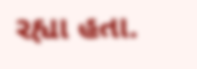રહ્યા હતા.